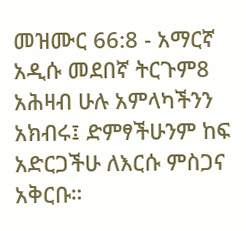መዝሙር 66:8 - አማርኛ አዲሱ መደበኛ ትርጉም8 አሕዛብ ሁሉ አምላካችንን አክብሩ፤ ድምፃችሁንም ከፍ አድርጋችሁ ለእርሱ ምስጋና አቅርቡ።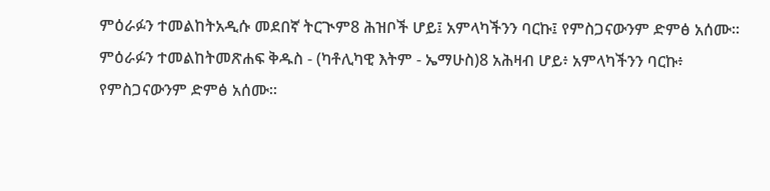ምዕራፉን ተመልከትአዲሱ መደበኛ ትርጒም8 ሕዝቦች ሆይ፤ አምላካችንን ባርኩ፤ የምስጋናውንም ድምፅ አሰሙ። ምዕራፉን ተመልከትመጽሐፍ ቅዱስ - (ካቶሊካዊ እትም - ኤማሁስ)8 አሕዛብ ሆይ፥ አምላካችንን ባርኩ፥ የምስጋናውንም ድምፅ አሰሙ።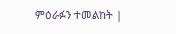ምዕራፉን ተመልከት |